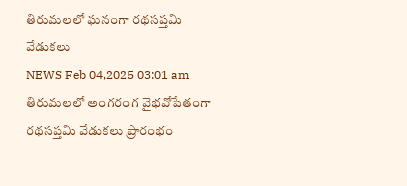తిరుమలలో ఘనంగా రథసప్తమి వేడుకలు
NEWS Feb 04,2025 03:01 am
తిరుమలలో అంగరంగ వైభవోపేతంగా రథసప్తమి వేడుకలు ప్రారంభం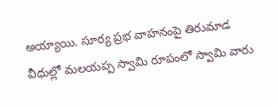అయ్యాయి. సూర్య ప్రభ వాహనంపై తిరుమాడ వీధుల్లో మలయప్ప స్వామి రూపంలో స్వామి వారు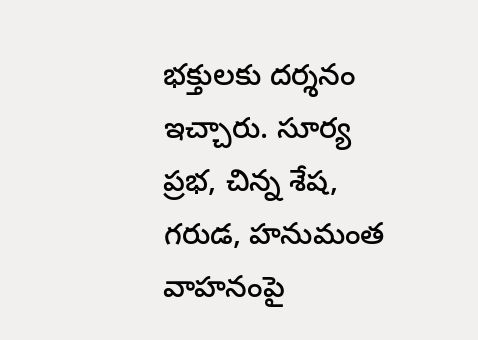భక్తులకు దర్శనం ఇచ్చారు. సూర్య ప్రభ, చిన్న శేష, గరుడ, హనుమంత వాహనంపై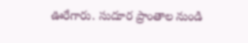ఊరేగారు. సుదూర ప్రాంతాల నుండి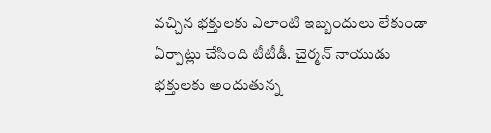వచ్చిన భక్తులకు ఎలాంటి ఇబ్బందులు లేకుండా ఏర్పాట్లు చేసింది టీటీడీ. చైర్మన్ నాయుడు భక్తులకు అందుతున్న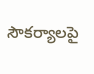సౌకర్యాలపై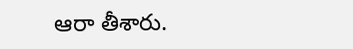ఆరా తీశారు.